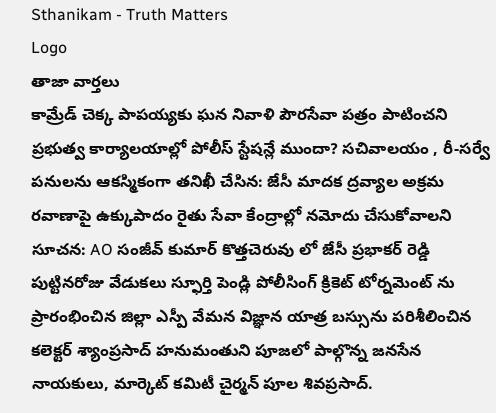Sthanikam - Truth Matters
Logo
తాజా వార్తలు
కామ్రేడ్ చెక్క పాపయ్యకు ఘన నివాళి పౌరసేవా పత్రం పాటించని ప్రభుత్వ కార్యాలయాల్లో పోలీస్ స్టేషన్లే ముందా? సచివాలయం , రీ-సర్వే పనులను ఆకస్మికంగా తనిఖీ చేసిన: జేసీ మాదక ద్రవ్యాల అక్రమ రవాణాపై ఉక్కుపాదం రైతు సేవా కేంద్రాల్లో నమోదు చేసుకోవాలని సూచన: AO సంజీవ్ కుమార్ కొత్తచెరువు లో జేసీ ప్రభాకర్ రెడ్డి పుట్టినరోజు వేడుకలు స్ఫూర్తి పెండ్లి పోలీసింగ్ క్రికెట్ టోర్నమెంట్ ను ప్రారంభించిన జిల్లా ఎస్పీ వేమన విజ్ఞాన యాత్ర బస్సును పరిశీలించిన కలెక్టర్ శ్యాంప్రసాద్ హనుమంతుని పూజలో పాల్గొన్న జనసేన నాయకులు, మార్కెట్ కమిటీ చైర్మన్ పూల శివప్రసాద్.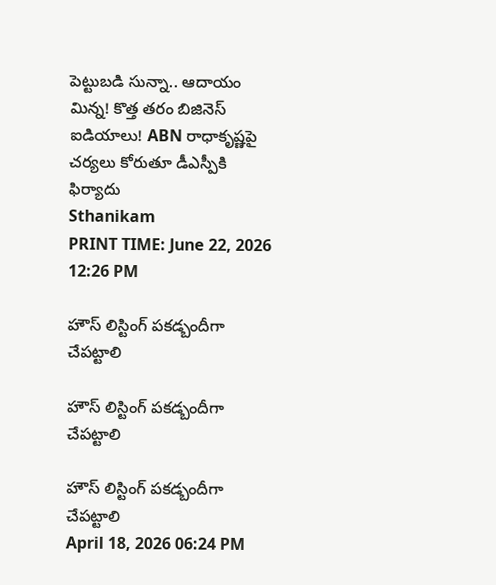పెట్టుబడి సున్నా.. ఆదాయం మిన్న! కొత్త తరం బిజినెస్ ఐడియాలు! ABN రాధాకృష్ణపై చర్యలు కోరుతూ డీఎస్పీకి ఫిర్యాదు
Sthanikam
PRINT TIME: June 22, 2026 12:26 PM

హౌస్ లిస్టింగ్ పకడ్బందీగా చేపట్టాలి

హౌస్ లిస్టింగ్ పకడ్బందీగా చేపట్టాలి

హౌస్ లిస్టింగ్ పకడ్బందీగా చేపట్టాలి
April 18, 2026 06:24 PM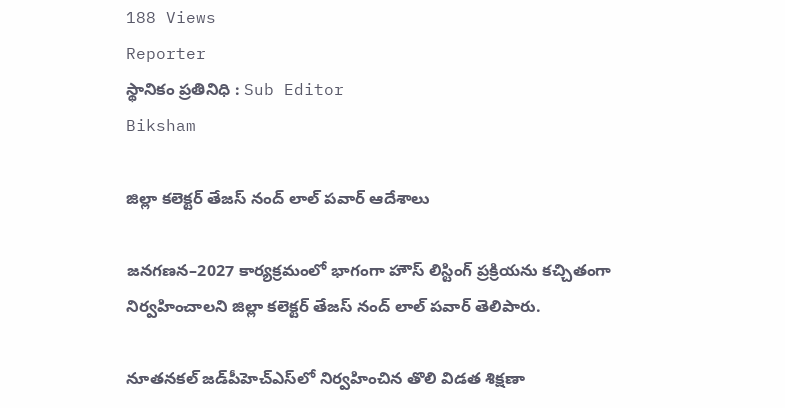188 Views
Reporter
స్థానికం ప్రతినిధి : Sub Editor
Biksham

జిల్లా కలెక్టర్ తేజస్ నంద్ లాల్ పవార్ ఆదేశాలు

జనగణన–2027 కార్యక్రమంలో భాగంగా హౌస్ లిస్టింగ్ ప్రక్రియను కచ్చితంగా నిర్వహించాలని జిల్లా కలెక్టర్ తేజస్ నంద్ లాల్ పవార్ తెలిపారు.

నూతనకల్ జడ్‌పీహెచ్‌ఎస్‌లో నిర్వహించిన తొలి విడత శిక్షణా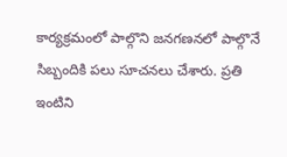కార్యక్రమంలో పాల్గొని జనగణనలో పాల్గొనే సిబ్బందికి పలు సూచనలు చేశారు. ప్రతి ఇంటిని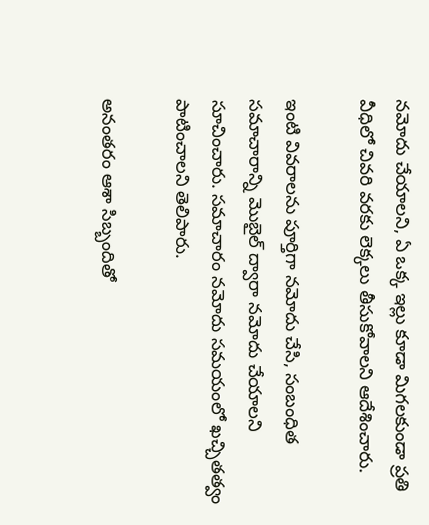నమోదు చేయాలని, ఏ ఒక్క ఇల్లు కూడా మిగలకుండా ప్రతి వీధిలో చివరి వరకు లెక్కలు తీసుకోవాలని ఆదేశించారు.

ఇంటి వివరాలను పూర్తిగా నమోదు చేసి, సంబంధిత సమాచారాన్ని మొబైల్ ద్వారా నమోదు చేయాలని సూచించారు. సమాచారం నమోదు సమయంలో ఖచ్చితత్వం పాటించాలని తెలిపారు.

అనంతరం ఆశా సిబ్బందితో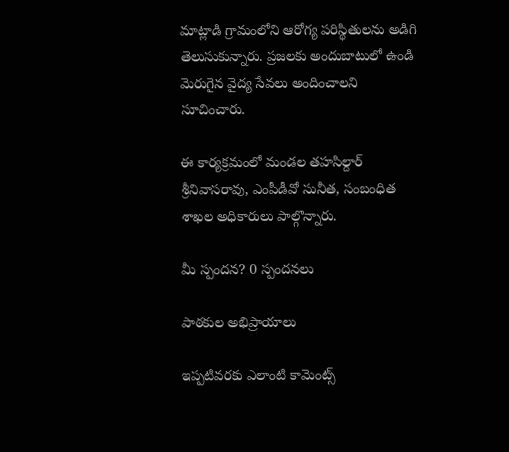మాట్లాడి గ్రామంలోని ఆరోగ్య పరిస్థితులను అడిగి తెలుసుకున్నారు. ప్రజలకు అందుబాటులో ఉండి మెరుగైన వైద్య సేవలు అందించాలని సూచించారు.

ఈ కార్యక్రమంలో మండల తహసిల్దార్ శ్రీనివాసరావు, ఎంపీడీవో సునీత, సంబంధిత శాఖల అధికారులు పాల్గొన్నారు.

మీ స్పందన? 0 స్పందనలు

పాఠకుల అభిప్రాయాలు

ఇప్పటివరకు ఎలాంటి కామెంట్స్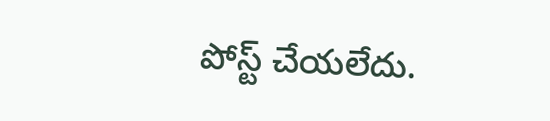పోస్ట్ చేయలేదు.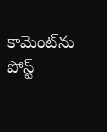కామెంట్‌ను పోస్ట్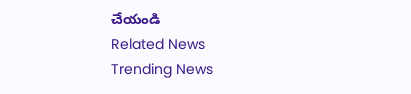చేయండి
Related News
Trending News